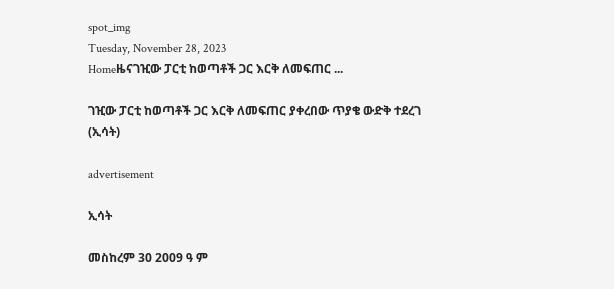spot_img
Tuesday, November 28, 2023
Homeዜናገዢው ፓርቲ ከወጣቶች ጋር እርቅ ለመፍጠር ...

ገዢው ፓርቲ ከወጣቶች ጋር እርቅ ለመፍጠር ያቀረበው ጥያቄ ውድቅ ተደረገ (ኢሳት)

advertisement

ኢሳት

መስከረም 30 2009 ዓ ም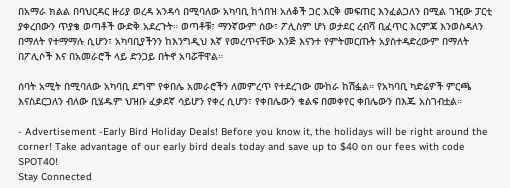በአማራ ክልል በባህርዳር ዙሪያ ወረዳ አንዳሳ በሚባለው አካባቢ ከጎበዝ አለቆች ጋር እርቅ መፍጠር እንፈልጋለን በሚል ገዢው ፓርቲ ያቀረበውን ጥያቄ ወጣቶች ውድቅ አደረጉት። ወጣቶቹ፣ ማንኛውም ሰው፣ ፖሊስም ሆነ ወታደር ረብሻ ቢፈጥር እርምጃ እንወስዳለን በማለት የተማማሉ ሲሆን፣ አካባቢያችንን ከእንግዲህ እኛ የመረጥናቸው እንጅ እናንተ የምትመርጡት አያስተዳድረውም በማለት በፖሊሶች እና በአመራሮች ላይ ድንጋይ በትኖ አባሯቸዋል።

ሰባት አሚት በሚባለው አካባቢ ደግሞ የቀበሌ አመራሮችን ለመምረጥ የተደረገው ሙከራ ከሽፏል። የአካባቢ ካድሬዎች ምርጫ እናስደርጋለን ብለው ቢሄዱም ህዝቡ ፈቃደኛ ሳይሆን የቀረ ሲሆን፣ የቀበሌውን ቁልፍ በመቀየር ቀበሌውን በእጁ አስገብቷል።

- Advertisement -Early Bird Holiday Deals! Before you know it, the holidays will be right around the corner! Take advantage of our early bird deals today and save up to $40 on our fees with code SPOT40!
Stay Connected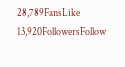28,789FansLike
13,920FollowersFollow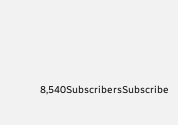8,540SubscribersSubscribe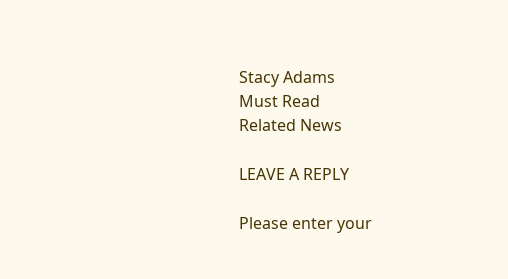Stacy Adams
Must Read
Related News

LEAVE A REPLY

Please enter your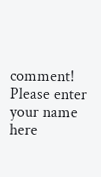comment!
Please enter your name here